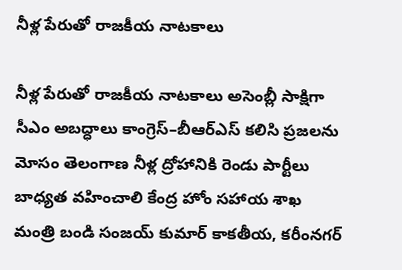నీళ్ల పేరుతో రాజకీయ నాటకాలు

నీళ్ల పేరుతో రాజకీయ నాటకాలు అసెంబ్లీ సాక్షిగా సీఎం అబద్ధాలు కాంగ్రెస్–బీఆర్ఎస్ కలిసి ప్రజలను మోసం తెలంగాణ నీళ్ల ద్రోహానికి రెండు పార్టీలు బాధ్య‌త వ‌హించాలి కేంద్ర హోం సహాయ శాఖ మంత్రి బండి సంజయ్ కుమార్ కాకతీయ, కరీంనగర్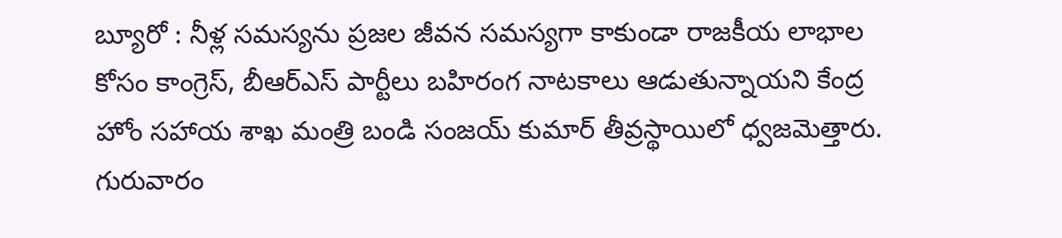బ్యూరో : నీళ్ల సమస్యను ప్రజల జీవన సమస్యగా కాకుండా రాజకీయ లాభాల కోసం కాంగ్రెస్, బీఆర్ఎస్ పార్టీలు బహిరంగ నాటకాలు ఆడుతున్నాయని కేంద్ర హోం సహాయ శాఖ మంత్రి బండి సంజయ్ కుమార్ తీవ్రస్థాయిలో ధ్వజమెత్తారు. గురువారం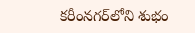కరీంనగర్‌లోని శుభం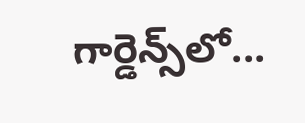గార్డెన్స్‌లో...